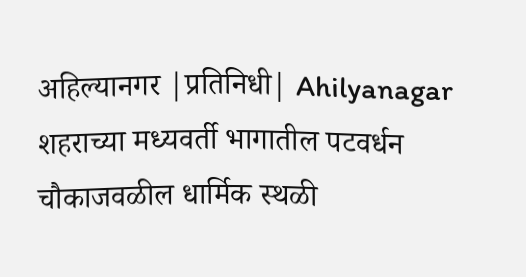अहिल्यानगर |प्रतिनिधी| Ahilyanagar
शहराच्या मध्यवर्ती भागातील पटवर्धन चौकाजवळील धार्मिक स्थळी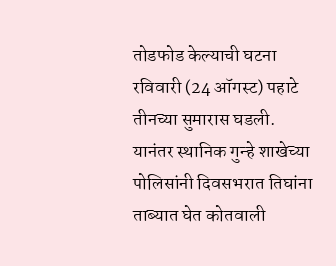तोडफोड केल्याची घटना रविवारी (24 ऑगस्ट) पहाटे तीनच्या सुमारास घडली. यानंतर स्थानिक गुन्हे शाखेच्या पोलिसांनी दिवसभरात तिघांना ताब्यात घेत कोतवाली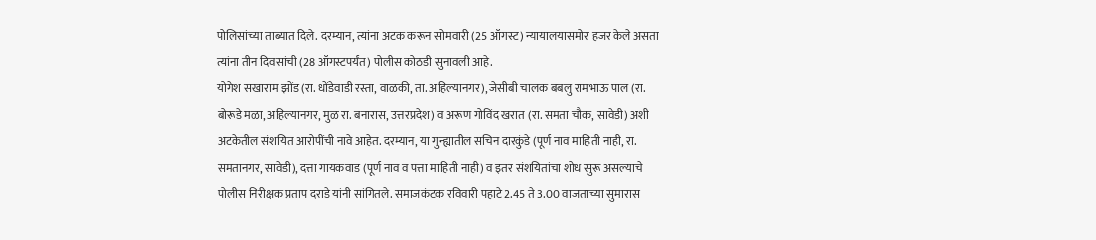पोलिसांच्या ताब्यात दिले. दरम्यान, त्यांना अटक करून सोमवारी (25 ऑगस्ट) न्यायालयासमोर हजर केले असता त्यांना तीन दिवसांची (28 ऑगस्टपर्यंत) पोलीस कोठडी सुनावली आहे.
योगेश सखाराम झोंड (रा. धोंडेवाडी रस्ता, वाळकी, ता. अहिल्यानगर), जेसीबी चालक बबलु रामभाऊ पाल (रा. बोरूडे मळा, अहिल्यानगर, मुळ रा. बनारास, उत्तरप्रदेश) व अरूण गोविंद खरात (रा. समता चौक, सावेडी) अशी अटकेतील संशयित आरोपींची नावे आहेत. दरम्यान, या गुन्ह्यातील सचिन दारकुंडे (पूर्ण नाव माहिती नाही, रा. समतानगर, सावेडी), दत्ता गायकवाड (पूर्ण नाव व पत्ता माहिती नाही) व इतर संशयितांचा शोध सुरू असल्याचे पोलीस निरीक्षक प्रताप दराडे यांनी सांगितले. समाजकंटक रविवारी पहाटे 2.45 ते 3.00 वाजताच्या सुमारास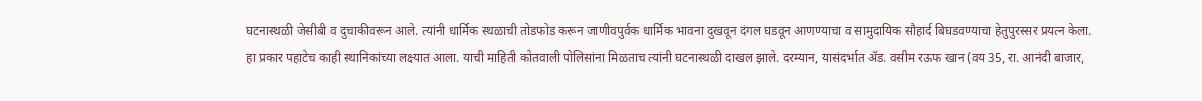घटनास्थळी जेसीबी व दुचाकीवरून आले. त्यांनी धार्मिक स्थळाची तोडफोड करून जाणीवपुर्वक धार्मिक भावना दुखवून दंगल घडवून आणण्याचा व सामुदायिक सौहार्द बिघडवण्याचा हेतुपुरस्सर प्रयत्न केला.
हा प्रकार पहाटेच काही स्थानिकांच्या लक्ष्यात आला. याची माहिती कोतवाली पोलिसांना मिळताच त्यांनी घटनास्थळी दाखल झाले. दरम्यान, यासंदर्भात ॲड. वसीम रऊफ खान (वय 35, रा. आनंदी बाजार,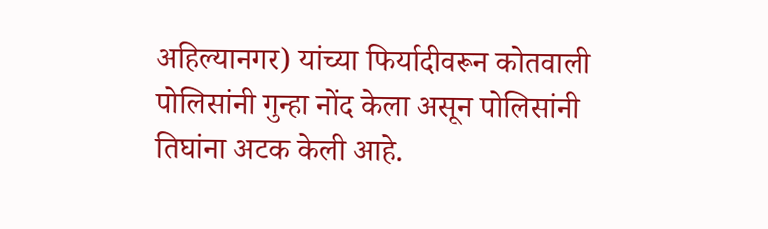अहिल्यानगर) यांच्या फिर्यादीवरून कोतवाली पोलिसांनी गुन्हा नोंद केला असून पोलिसांनी तिघांना अटक केली आहे.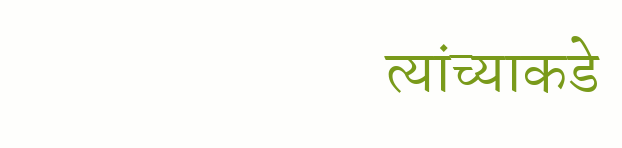त्यांच्याकडे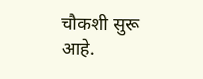चौकशी सुरू आहे.